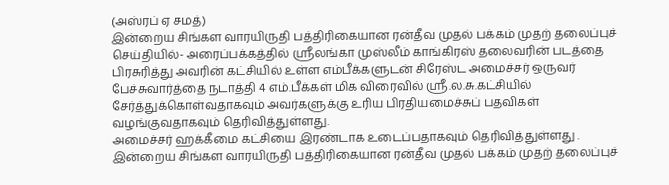(அஸ்ரப் ஏ சமத்)
இன்றைய சிங்கள வாரயிருதி பத்திரிகையான ரன்தீவ முதல் பக்கம் முதற் தலைப்புச் செய்தியில்- அரைப்பக்கத்தில் ஸ்ரீலங்கா முஸ்லீம் காங்கிரஸ் தலைவரின் படத்தை பிரசுரித்து அவரின் கட்சியில் உள்ள எம்பீக்களுடன் சிரேஸ்ட அமைச்சர் ஒருவர் பேச்சுவார்த்தை நடாத்தி 4 எம்.பீக்கள் மிக விரைவில் ஸ்ரீ.ல.சு.கட்சியில் சேர்த்துக்கொள்வதாகவும் அவர்களுக்கு உரிய பிரதியமைச்சுப் பதவிகள் வழங்குவதாகவும் தெரிவித்துள்ளது.
அமைச்சர் ஹக்கீமை கட்சியை இரண்டாக உடைப்பதாகவும் தெரிவித்துள்ளது .
இன்றைய சிங்கள வாரயிருதி பத்திரிகையான ரன்தீவ முதல் பக்கம் முதற் தலைப்புச்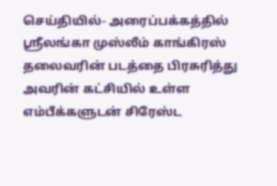செய்தியில்- அரைப்பக்கத்தில் ஸ்ரீலங்கா முஸ்லீம் காங்கிரஸ் தலைவரின் படத்தை பிரசுரித்து அவரின் கட்சியில் உள்ள எம்பீக்களுடன் சிரேஸ்ட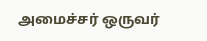அமைச்சர் ஒருவர்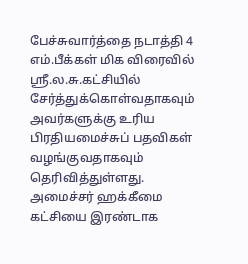பேச்சுவார்த்தை நடாத்தி 4 எம்.பீக்கள் மிக விரைவில் ஸ்ரீ.ல.சு.கட்சியில் சேர்த்துக்கொள்வதாகவும் அவர்களுக்கு உரிய பிரதியமைச்சுப் பதவிகள் வழங்குவதாகவும் தெரிவித்துள்ளது.
அமைச்சர் ஹக்கீமை கட்சியை இரண்டாக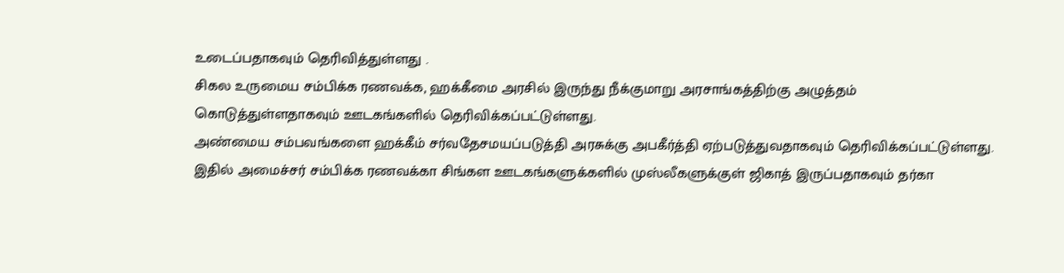உடைப்பதாகவும் தெரிவித்துள்ளது .
சிகல உருமைய சம்பிக்க ரணவக்க, ஹக்கீமை அரசில் இருந்து நீக்குமாறு அரசாங்கத்திற்கு அழுத்தம் கொடுத்துள்ளதாகவும் ஊடகங்களில் தெரிவிக்கப்பட்டுள்ளது.
அண்மைய சம்பவங்களை ஹக்கீம் சர்வதேசமயப்படுத்தி அரசுக்கு அபகீர்த்தி ஏற்படுத்துவதாகவும் தெரிவிக்கப்பட்டுள்ளது.
இதில் அமைச்சர் சம்பிக்க ரணவக்கா சிங்கள ஊடகங்களுக்களில் முஸ்லீகளுக்குள் ஜிகாத் இருப்பதாகவும் தர்கா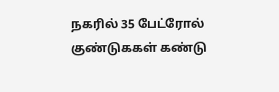நகரில் 35 பேட்ரோல் குண்டுககள் கண்டு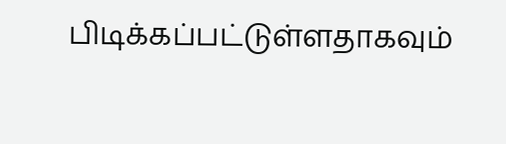பிடிக்கப்பட்டுள்ளதாகவும்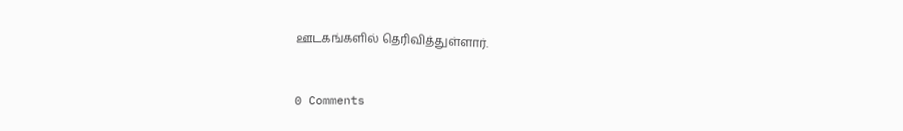ஊடகங்களில் தெரிவித்துள்ளார்.


0 Comments